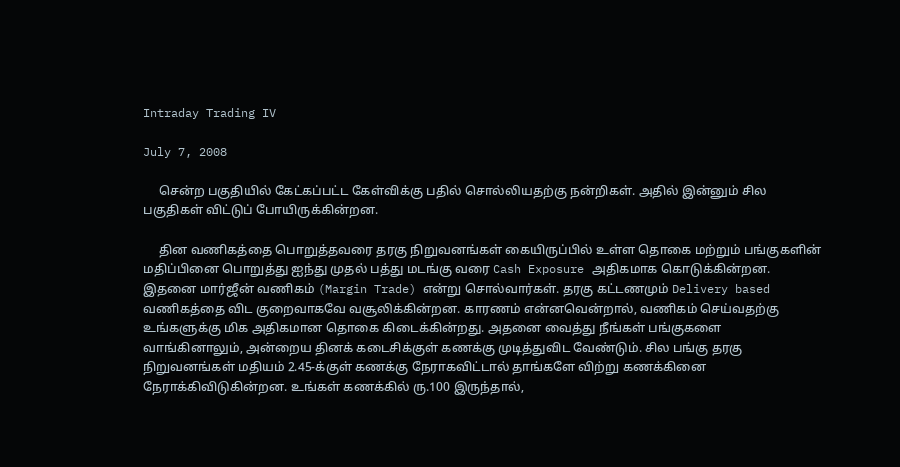Intraday Trading IV

July 7, 2008

     சென்ற பகுதியில் கேட்கப்பட்ட கேள்விக்கு பதில் சொல்லியதற்கு நன்றிகள். அதில் இன்னும் சில பகுதிகள் விட்டுப் போயிருக்கின்றன.

     தின வணிகத்தை பொறுத்தவரை தரகு நிறுவனங்கள் கையிருப்பில் உள்ள தொகை மற்றும் பங்குகளின் மதிப்பினை பொறுத்து ஐந்து முதல் பத்து மடங்கு வரை Cash Exposure அதிகமாக கொடுக்கின்றன. இதனை மார்ஜீன் வணிகம் (Margin Trade) என்று சொல்வார்கள். தரகு கட்டணமும் Delivery based வணிகத்தை விட குறைவாகவே வசூலிக்கின்றன. காரணம் என்னவென்றால், வணிகம் செய்வதற்கு உங்களுக்கு மிக அதிகமான தொகை கிடைக்கின்றது. அதனை வைத்து நீங்கள் பங்குகளை வாங்கினாலும், அன்றைய தினக் கடைசிக்குள் கணக்கு முடித்துவிட வேண்டும். சில பங்கு தரகு நிறுவனங்கள் மதியம் 2.45-க்குள் கணக்கு நேராகவிட்டால் தாங்களே விற்று கணக்கினை நேராக்கிவிடுகின்றன. உங்கள் கணக்கில் ரு.100 இருந்தால்,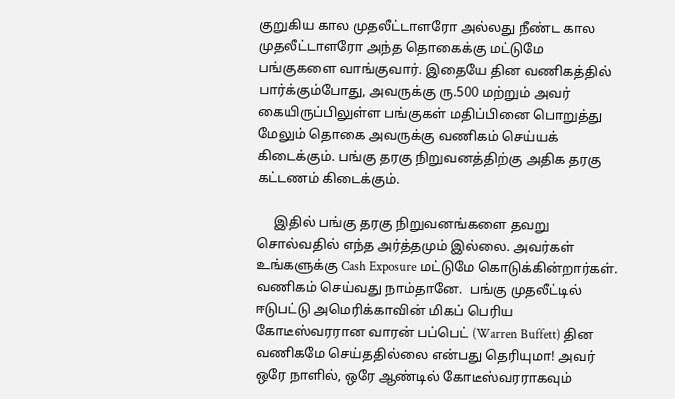குறுகிய கால முதலீட்டாளரோ அல்லது நீண்ட கால முதலீட்டாளரோ அந்த தொகைக்கு மட்டுமே பங்குகளை வாங்குவார். இதையே தின வணிகத்தில் பார்க்கும்போது, அவருக்கு ரு.500 மற்றும் அவர் கையிருப்பிலுள்ள பங்குகள் மதிப்பினை பொறுத்து மேலும் தொகை அவருக்கு வணிகம் செய்யக் கிடைக்கும். பங்கு தரகு நிறுவனத்திற்கு அதிக தரகு கட்டணம் கிடைக்கும்.

     இதில் பங்கு தரகு நிறுவனங்களை தவறு சொல்வதில் எந்த அர்த்தமும் இல்லை. அவர்கள் உங்களுக்கு Cash Exposure மட்டுமே கொடுக்கின்றார்கள். வணிகம் செய்வது நாம்தானே.  பங்கு முதலீட்டில் ஈடுபட்டு அமெரிக்காவின் மிகப் பெரிய கோடீஸ்வரரான வாரன் பப்பெட் (Warren Buffett) தின வணிகமே செய்ததில்லை என்பது தெரியுமா! அவர் ஒரே நாளில், ஒரே ஆண்டில் கோடீஸ்வரராகவும்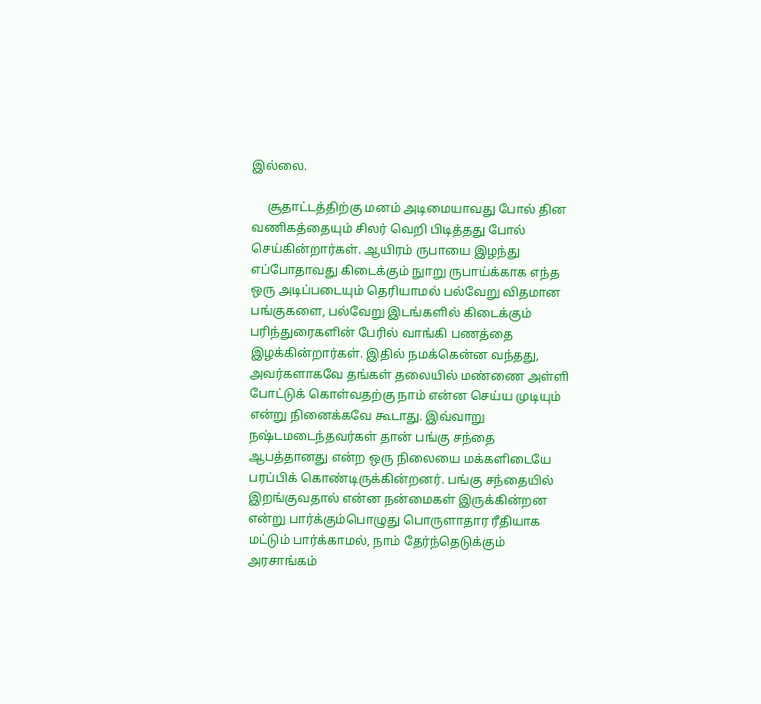இல்லை.

     சூதாட்டத்திற்கு மனம் அடிமையாவது போல் தின வணிகத்தையும் சிலர் வெறி பிடித்தது போல் செய்கின்றார்கள். ஆயிரம் ருபாயை இழந்து எப்போதாவது கிடைக்கும் நுாறு ருபாய்க்காக எந்த ஒரு அடிப்படையும் தெரியாமல் பல்வேறு விதமான பங்குகளை, பல்வேறு இடங்களில் கிடைக்கும் பரிந்துரைகளின் பேரில் வாங்கி பணத்தை இழக்கின்றார்கள். இதில் நமக்கென்ன வந்தது, அவர்களாகவே தங்கள் தலையில் மண்ணை அள்ளி போட்டுக் கொள்வதற்கு நாம் என்ன செய்ய முடியும் என்று நினைக்கவே கூடாது. இவ்வாறு நஷ்டமடைந்தவர்கள் தான் பங்கு சந்தை ஆபத்தானது என்ற ஒரு நிலையை மக்களிடையே பரப்பிக் கொண்டிருக்கின்றனர். பங்கு சந்தையில் இறங்குவதால் என்ன நன்மைகள் இருக்கின்றன என்று பார்க்கும்பொழுது பொருளாதார ரீதியாக மட்டும் பார்க்காமல், நாம் தேர்ந்தெடுக்கும் அரசாங்கம்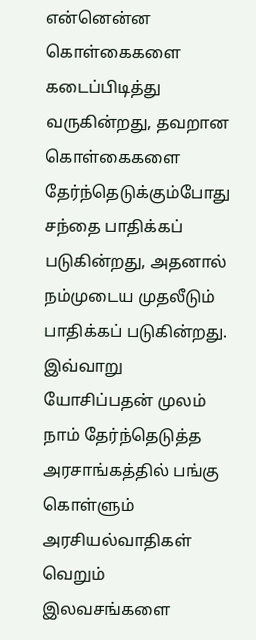என்னென்ன கொள்கைகளை கடைப்பிடித்து வருகின்றது, தவறான கொள்கைகளை தேர்ந்தெடுக்கும்போது சந்தை பாதிக்கப் படுகின்றது, அதனால் நம்முடைய முதலீடும் பாதிக்கப் படுகின்றது. இவ்வாறு யோசிப்பதன் முலம் நாம் தேர்ந்தெடுத்த  அரசாங்கத்தில் பங்கு கொள்ளும் அரசியல்வாதிகள் வெறும் இலவசங்களை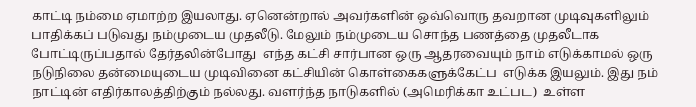காட்டி நம்மை ஏமாற்ற இயலாது. ஏனென்றால் அவர்களின் ஒவ்வொரு தவறான முடிவுகளிலும் பாதிக்கப் படுவது நம்முடைய முதலீடு. மேலும் நம்முடைய சொந்த பணத்தை முதலீடாக போட்டிருப்பதால் தேர்தலின்போது  எந்த கட்சி சார்பான ஒரு ஆதரவையும் நாம் எடுக்காமல் ஒரு நடுநிலை தன்மையுடைய முடிவினை கட்சியின் கொள்கைகளுக்கேட்ப  எடுக்க இயலும். இது நம் நாட்டின் எதிர்காலத்திற்கும் நல்லது. வளர்ந்த நாடுகளில் (அமெரிக்கா உட்பட)  உள்ள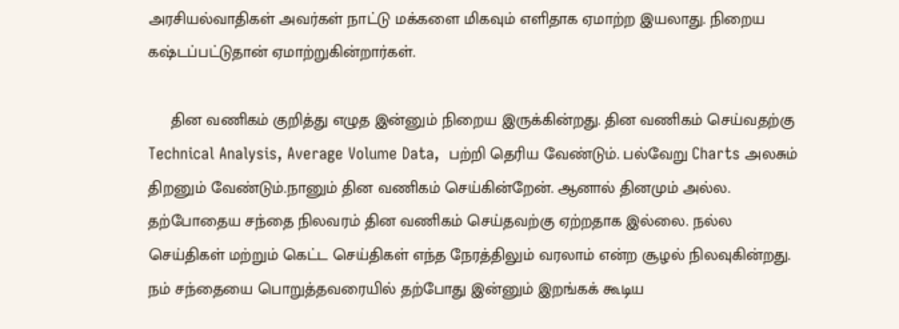அரசியல்வாதிகள் அவர்கள் நாட்டு மக்களை மிகவும் எளிதாக ஏமாற்ற இயலாது. நிறைய கஷ்டப்பட்டுதான் ஏமாற்றுகின்றார்கள்.

     தின வணிகம் குறித்து எழுத இன்னும் நிறைய இருக்கின்றது. தின வணிகம் செய்வதற்கு Technical Analysis, Average Volume Data,  பற்றி தெரிய வேண்டும். பல்வேறு Charts அலசும் திறனும் வேண்டும்.நானும் தின வணிகம் செய்கின்றேன். ஆனால் தினமும் அல்ல. தற்போதைய சந்தை நிலவரம் தின வணிகம் செய்தவற்கு ஏற்றதாக இல்லை. நல்ல செய்திகள் மற்றும் கெட்ட செய்திகள் எந்த நேரத்திலும் வரலாம் என்ற சூழல் நிலவுகின்றது. நம் சந்தையை பொறுத்தவரையில் தற்போது இன்னும் இறங்கக் கூடிய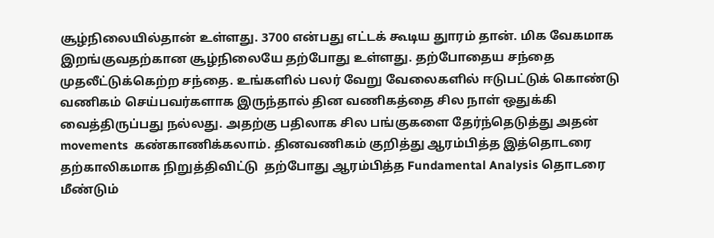சூழ்நிலையில்தான் உள்ளது. 3700 என்பது எட்டக் கூடிய துாரம் தான். மிக வேகமாக இறங்குவதற்கான சூழ்நிலையே தற்போது உள்ளது. தற்போதைய சந்தை முதலீட்டுக்கெற்ற சந்தை. உங்களில் பலர் வேறு வேலைகளில் ஈடுபட்டுக் கொண்டு வணிகம் செய்பவர்களாக இருந்தால் தின வணிகத்தை சில நாள் ஒதுக்கி வைத்திருப்பது நல்லது. அதற்கு பதிலாக சில பங்குகளை தேர்ந்தெடுத்து அதன் movements  கண்காணிக்கலாம். தினவணிகம் குறித்து ஆரம்பித்த இத்தொடரை தற்காலிகமாக நிறுத்திவிட்டு  தற்போது ஆரம்பித்த Fundamental Analysis தொடரை மீண்டும்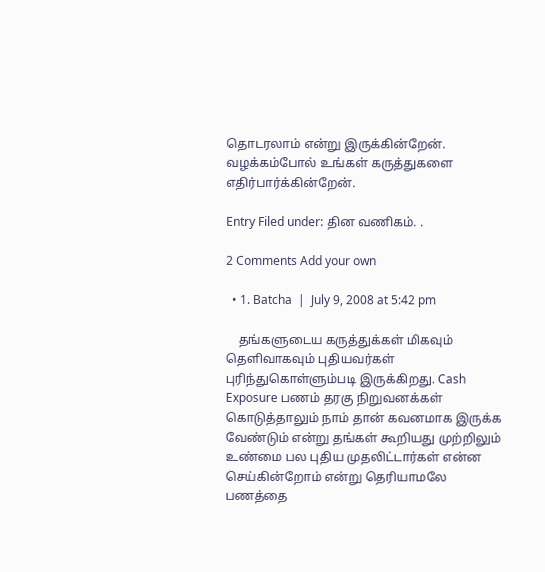தொடரலாம் என்று இருக்கின்றேன். வழக்கம்போல் உங்கள் கருத்துகளை எதிர்பார்க்கின்றேன்.

Entry Filed under: தின வணிகம். .

2 Comments Add your own

  • 1. Batcha  |  July 9, 2008 at 5:42 pm

    தங்களுடைய கருத்துக்கள் மிகவும் தெளிவாகவும் புதியவர்கள் புரிந்துகொள்ளும்படி இருக்கிறது. Cash Exposure பணம் தரகு நிறுவனக்கள் கொடுத்தாலும் நாம் தான் கவனமாக இருக்க வேண்டும் என்று தங்கள் கூறியது முற்றிலும் உண்மை பல புதிய முதலிட்டார்கள் என்ன செய்கின்றோம் என்று தெரியாமலே பணத்தை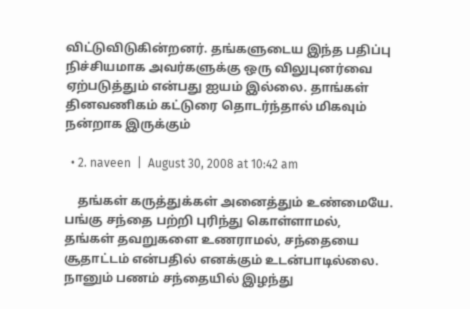விட்டுவிடுகின்றனர். தங்களுடைய இந்த பதிப்பு நிச்சியமாக அவர்களுக்கு ஒரு விலுபுனர்வை ஏற்படுத்தும் என்பது ஐயம் இல்லை. தாங்கள் தினவணிகம் கட்டுரை தொடர்ந்தால் மிகவும் நன்றாக இருக்கும்

  • 2. naveen  |  August 30, 2008 at 10:42 am

    தங்கள் கருத்துக்கள் அனைத்தும் உண்மையே. பங்கு சந்தை பற்றி புரிந்து கொள்ளாமல், தங்கள் தவறுகளை உணராமல், சந்தையை சூதாட்டம் என்பதில் எனக்கும் உடன்பாடில்லை. நானும் பணம் சந்தையில் இழந்து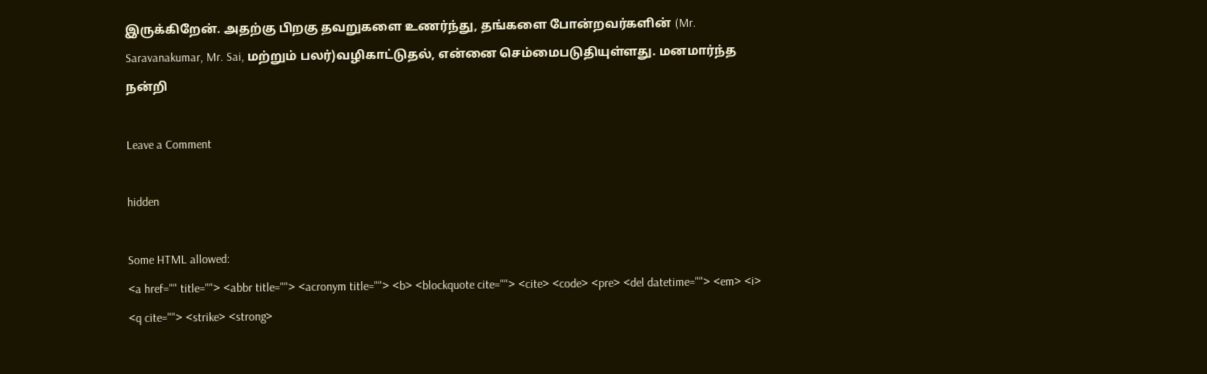இருக்கிறேன். அதற்கு பிறகு தவறுகளை உணர்ந்து, தங்களை போன்றவர்களின் (Mr. Saravanakumar, Mr. Sai, மற்றும் பலர்)வழிகாட்டுதல், என்னை செம்மைபடுதியுள்ளது. மனமார்ந்த நன்றி

Leave a Comment

hidden

Some HTML allowed:
<a href="" title=""> <abbr title=""> <acronym title=""> <b> <blockquote cite=""> <cite> <code> <pre> <del datetime=""> <em> <i> <q cite=""> <strike> <strong>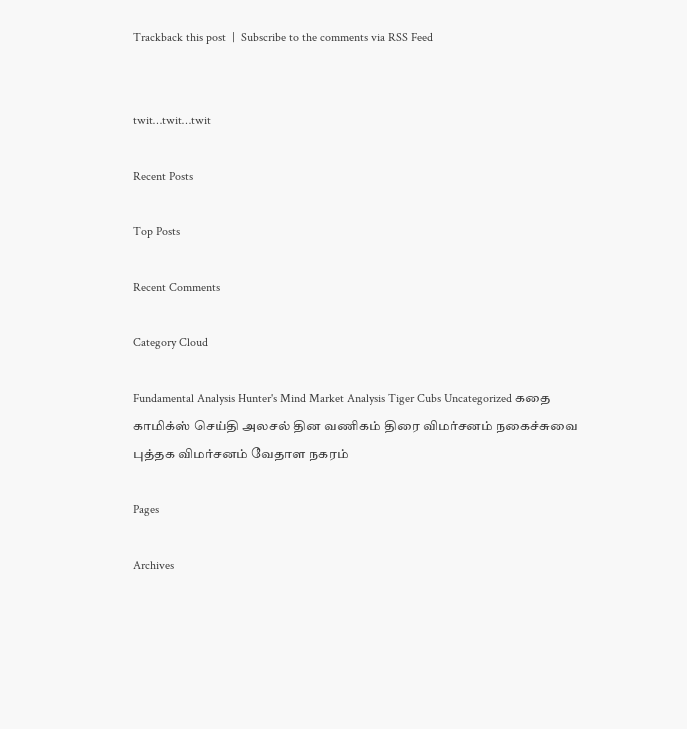Trackback this post  |  Subscribe to the comments via RSS Feed


twit…twit…twit

Recent Posts

Top Posts

Recent Comments

Category Cloud

Fundamental Analysis Hunter's Mind Market Analysis Tiger Cubs Uncategorized கதை காமிக்ஸ் செய்தி அலசல் தின வணிகம் திரை விமர்சனம் நகைச்சுவை புத்தக விமர்சனம் வேதாள நகரம்

Pages

Archives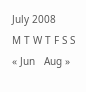July 2008
M T W T F S S
« Jun   Aug »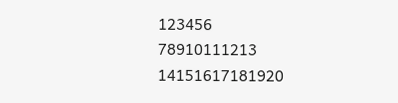123456
78910111213
14151617181920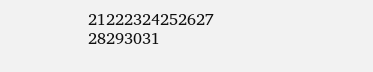21222324252627
28293031